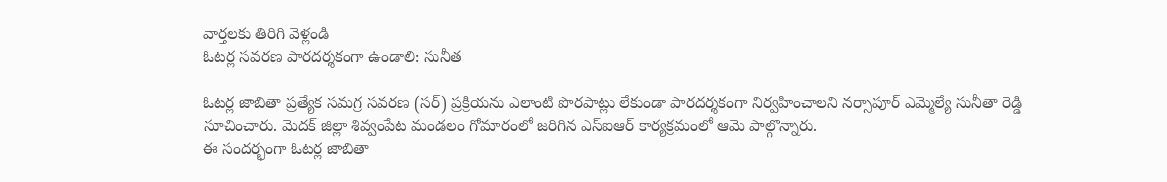వార్తలకు తిరిగి వెళ్లండి
ఓటర్ల సవరణ పారదర్శకంగా ఉండాలి: సునీత

ఓటర్ల జాబితా ప్రత్యేక సమగ్ర సవరణ (సర్) ప్రక్రియను ఎలాంటి పొరపాట్లు లేకుండా పారదర్శకంగా నిర్వహించాలని నర్సాపూర్ ఎమ్మెల్యే సునీతా రెడ్డి సూచించారు. మెదక్ జిల్లా శివ్వంపేట మండలం గోమారంలో జరిగిన ఎస్ఐఆర్ కార్యక్రమంలో ఆమె పాల్గొన్నారు.
ఈ సందర్భంగా ఓటర్ల జాబితా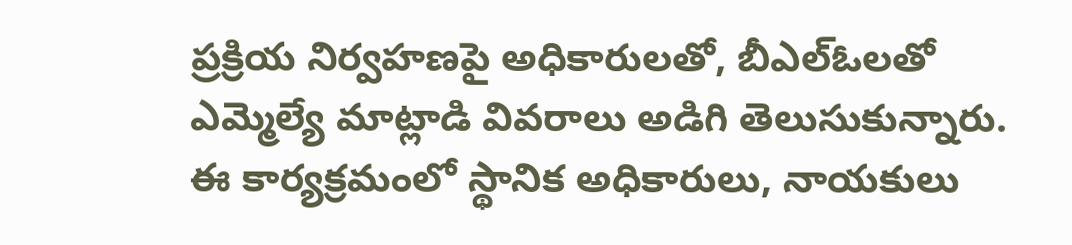ప్రక్రియ నిర్వహణపై అధికారులతో, బీఎల్ఓలతో ఎమ్మెల్యే మాట్లాడి వివరాలు అడిగి తెలుసుకున్నారు. ఈ కార్యక్రమంలో స్థానిక అధికారులు, నాయకులు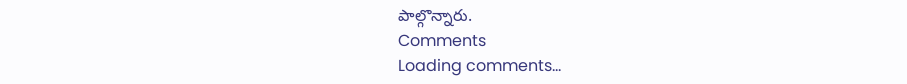పాల్గొన్నారు.
Comments
Loading comments...